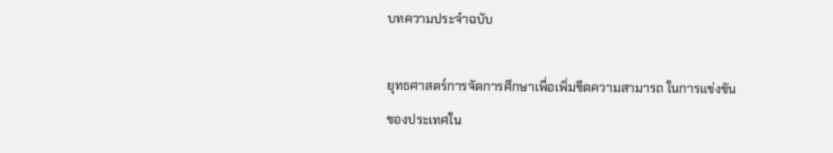บทความประจำฉบับ

ยุทธศาสตร์การจัดการศึกษาเพื่อเพิ่มขีดความสามารถ ในการแข่งขันของประเทศใน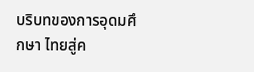บริบทของการอุดมศึกษา ไทยสู่ค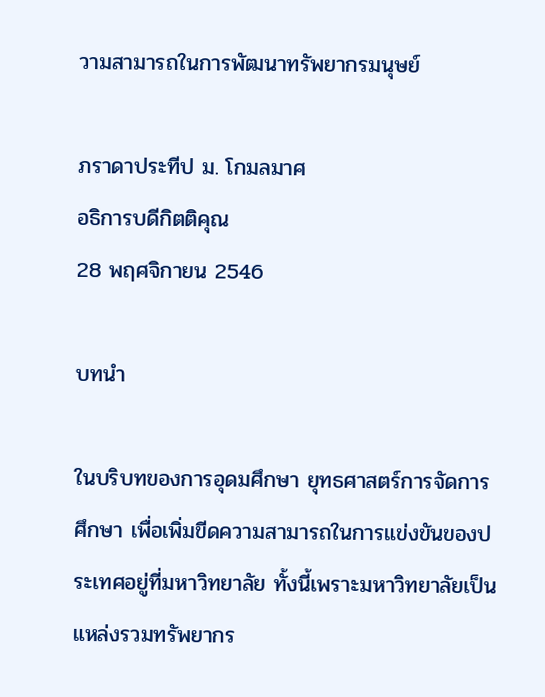วามสามารถในการพัฒนาทรัพยากรมนุษย์

ภราดาประทีป ม. โกมลมาศ
อธิการบดีกิตติคุณ
28 พฤศจิกายน 2546

บทนำ

ในบริบทของการอุดมศึกษา ยุทธศาสตร์การจัดการศึกษา เพื่อเพิ่มขีดความสามารถในการแข่งขันของประเทศอยู่ที่มหาวิทยาลัย ทั้งนี้เพราะมหาวิทยาลัยเป็นแหล่งรวมทรัพยากร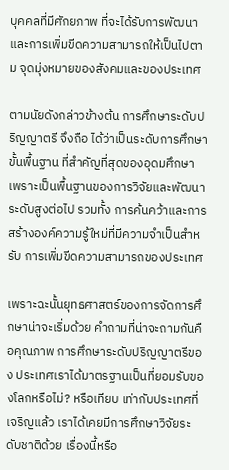บุคคลที่มีศักยภาพ ที่จะได้รับการพัฒนาและการเพิ่มขีดความสามารถให้เป็นไปตาม จุดมุ่งหมายของสังคมและของประเทศ

ตามนัยดังกล่าวข้างต้น การศึกษาระดับปริญญาตรี จึงถือ ได้ว่าเป็นระดับการศึกษาขั้นพื้นฐาน ที่สำคัญที่สุดของอุดมศึกษา เพราะเป็นพื้นฐานของการวิจัยและพัฒนาระดับสูงต่อไป รวมทั้ง การค้นคว้าและการสร้างองค์ความรู้ใหม่ที่มีความจำเป็นสำหรับ การเพิ่มขีดความสามารถของประเทศ

เพราะฉะนั้นยุทธศาสตร์ของการจัดการศึกษาน่าจะเริ่มด้วย คำถามที่น่าจะถามกันคือคุณภาพ การศึกษาระดับปริญญาตรีของ ประเทศเราได้มาตรฐานเป็นที่ยอมรับของโลกหรือไม่? หรือเทียบ เท่ากับประเทศที่เจริญแล้ว เราได้เคยมีการศึกษาวิจัยระดับชาติด้วย เรื่องนี้หรือ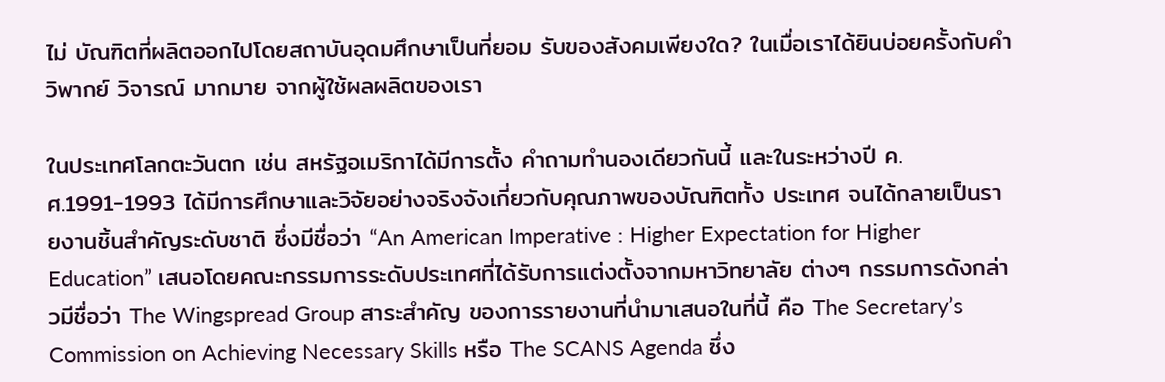ไม่ บัณฑิตที่ผลิตออกไปโดยสถาบันอุดมศึกษาเป็นที่ยอม รับของสังคมเพียงใด? ในเมื่อเราได้ยินบ่อยครั้งกับคำวิพากย์ วิจารณ์ มากมาย จากผู้ใช้ผลผลิตของเรา

ในประเทศโลกตะวันตก เช่น สหรัฐอเมริกาได้มีการตั้ง คำถามทำนองเดียวกันนี้ และในระหว่างปี ค.ศ.1991-1993 ได้มีการศึกษาและวิจัยอย่างจริงจังเกี่ยวกับคุณภาพของบัณฑิตทั้ง ประเทศ จนได้กลายเป็นรายงานชิ้นสำคัญระดับชาติ ซึ่งมีชื่อว่า “An American Imperative : Higher Expectation for Higher Education” เสนอโดยคณะกรรมการระดับประเทศที่ได้รับการแต่งตั้งจากมหาวิทยาลัย ต่างๆ กรรมการดังกล่าวมีชื่อว่า The Wingspread Group สาระสำคัญ ของการรายงานที่นำมาเสนอในที่นี้ คือ The Secretary’s Commission on Achieving Necessary Skills หรือ The SCANS Agenda ซึ่ง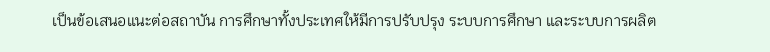เป็นข้อเสนอแนะต่อสถาบัน การศึกษาทั้งประเทศให้มีการปรับปรุง ระบบการศึกษา และระบบการผลิต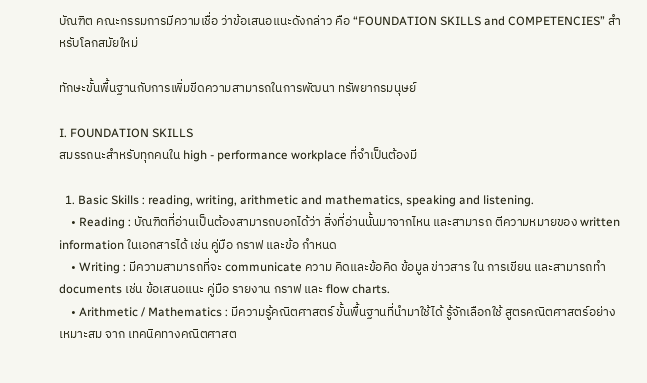บัณฑิต คณะกรรมการมีความเชื่อ ว่าข้อเสนอแนะดังกล่าว คือ “FOUNDATION SKILLS and COMPETENCIES” สำหรับโลกสมัยใหม่

ทักษะขั้นพื้นฐานกับการเพิ่มขีดความสามารถในการพัฒนา ทรัพยากรมนุษย์

I. FOUNDATION SKILLS
สมรรถนะสำหรับทุกคนใน high - performance workplace ที่จำเป็นต้องมี

  1. Basic Skills : reading, writing, arithmetic and mathematics, speaking and listening.
    • Reading : บัณฑิตที่อ่านเป็นต้องสามารถบอกได้ว่า สิ่งที่อ่านนั้นมาจากไหน และสามารถ ตีความหมายของ written information ในเอกสารได้ เช่น คู่มือ กราฟ และข้อ กำหนด
    • Writing : มีความสามารถที่จะ communicate ความ คิดและข้อคิด ข้อมูล ข่าวสาร ใน การเขียน และสามารถทำ documents เช่น ข้อเสนอแนะ คู่มือ รายงาน กราฟ และ flow charts.
    • Arithmetic / Mathematics : มีความรู้คณิตศาสตร์ ขั้นพื้นฐานที่นำมาใช้ได้ รู้จักเลือกใช้ สูตรคณิตศาสตร์อย่างเหมาะสม จาก เทคนิคทางคณิตศาสต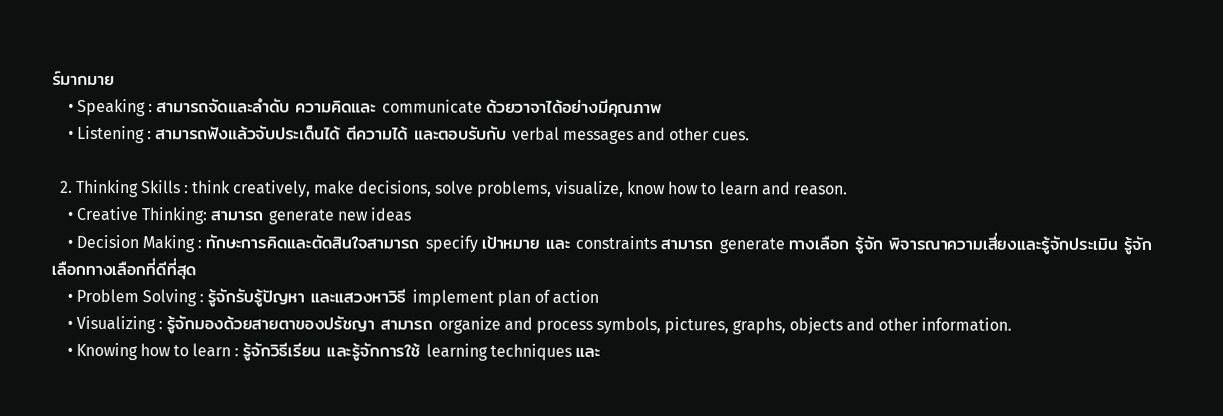ร์มากมาย
    • Speaking : สามารถจัดและลำดับ ความคิดและ communicate ด้วยวาจาได้อย่างมีคุณภาพ
    • Listening : สามารถฟังแล้วจับประเด็นได้ ตีความได้ และตอบรับกับ verbal messages and other cues.

  2. Thinking Skills : think creatively, make decisions, solve problems, visualize, know how to learn and reason.
    • Creative Thinking: สามารถ generate new ideas
    • Decision Making : ทักษะการคิดและตัดสินใจสามารถ specify เป้าหมาย และ constraints สามารถ generate ทางเลือก รู้จัก พิจารณาความเสี่ยงและรู้จักประเมิน รู้จักเลือกทางเลือกที่ดีที่สุด
    • Problem Solving : รู้จักรับรู้ปัญหา และแสวงหาวิธี implement plan of action
    • Visualizing : รู้จักมองด้วยสายตาของปรัชญา สามารถ organize and process symbols, pictures, graphs, objects and other information.
    • Knowing how to learn : รู้จักวิธีเรียน และรู้จักการใช้ learning techniques และ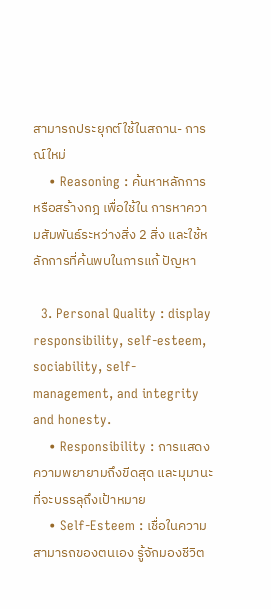สามารถประยุกต์ใช้ในสถาน- การณ์ใหม่
    • Reasoning : ค้นหาหลักการหรือสร้างกฎ เพื่อใช้ใน การหาความสัมพันธ์ระหว่างสิ่ง 2 สิ่ง และใช้หลักการที่ค้นพบในการแก้ ปัญหา

  3. Personal Quality : display responsibility, self-esteem, sociability, self- management, and integrity and honesty.
    • Responsibility : การแสดงความพยายามถึงขีดสุด และมุมานะที่จะบรรลุถึงเป้าหมาย
    • Self-Esteem : เชื่อในความสามารถของตนเอง รู้จักมองชีวิต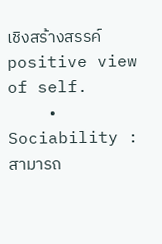เชิงสร้างสรรค์ positive view of self.
    • Sociability : สามารถ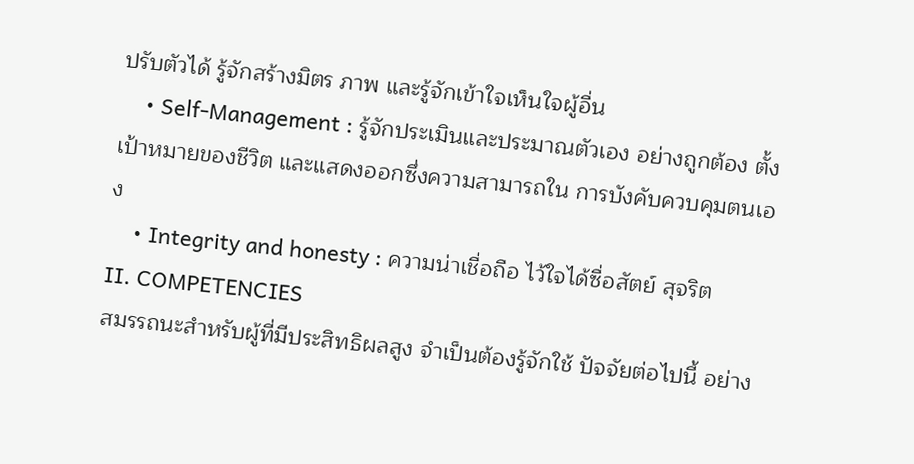ปรับตัวได้ รู้จักสร้างมิตร ภาพ และรู้จักเข้าใจเห็นใจผู้อื่น
    • Self-Management : รู้จักประเมินและประมาณตัวเอง อย่างถูกต้อง ตั้งเป้าหมายของชีวิต และแสดงออกซึ่งความสามารถใน การบังคับควบคุมตนเอง
    • Integrity and honesty : ความน่าเชื่อถือ ไว้ใจได้ซื่อสัตย์ สุจริต
II. COMPETENCIES
สมรรถนะสำหรับผู้ที่มีประสิทธิผลสูง จำเป็นต้องรู้จักใช้ ปัจจัยต่อไปนี้ อย่าง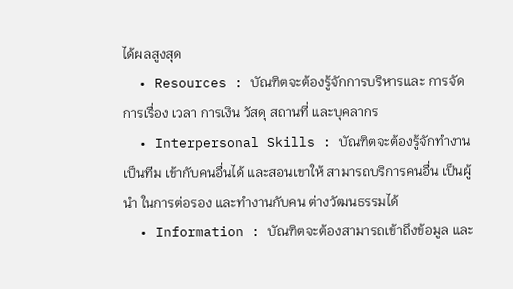ได้ผลสูงสุด
  • Resources : บัณฑิตจะต้องรู้จักการบริหารและ การจัดการเรื่อง เวลา การเงิน วัสดุ สถานที่ และบุคลากร
  • Interpersonal Skills : บัณฑิตจะต้องรู้จักทำงานเป็นทีม เข้ากับคนอื่นได้ และสอนเขาให้ สามารถบริการคนอื่น เป็นผู้นำ ในการต่อรอง และทำงานกับคน ต่างวัฒนธรรมได้
  • Information : บัณฑิตจะต้องสามารถเข้าถึงข้อมูล และ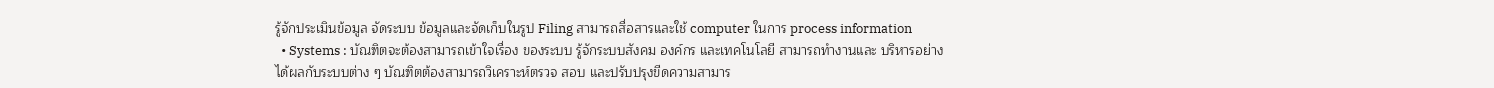รู้จักประเมินข้อมูล จัดระบบ ข้อมูลและจัดเก็บในรูป Filing สามารถสื่อสารและใช้ computer ในการ process information
  • Systems : บัณฑิตจะต้องสามารถเข้าใจเรื่อง ของระบบ รู้จักระบบสังคม องค์กร และเทคโนโลยี สามารถทำงานและ บริหารอย่างได้ผลกับระบบต่าง ๆ บัณฑิตต้องสามารถวิเคราะห์ตรวจ สอบ และปรับปรุงขีดความสามาร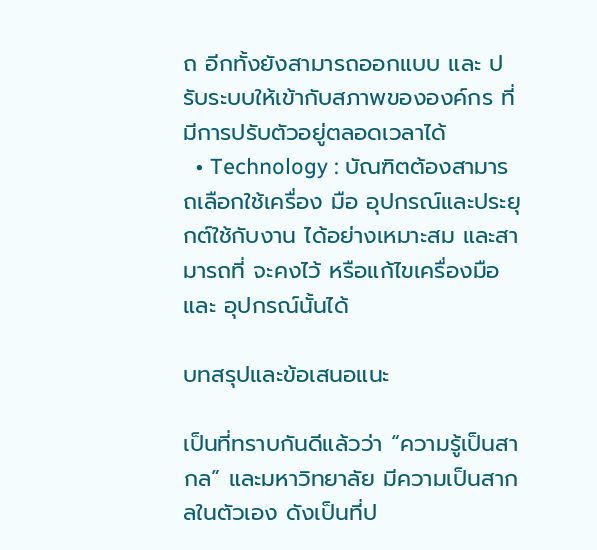ถ อีกทั้งยังสามารถออกแบบ และ ปรับระบบให้เข้ากับสภาพขององค์กร ที่มีการปรับตัวอยู่ตลอดเวลาได้
  • Technology : บัณฑิตต้องสามารถเลือกใช้เครื่อง มือ อุปกรณ์และประยุกต์ใช้กับงาน ได้อย่างเหมาะสม และสามารถที่ จะคงไว้ หรือแก้ไขเครื่องมือและ อุปกรณ์นั้นได้

บทสรุปและข้อเสนอแนะ

เป็นที่ทราบกันดีแล้วว่า “ความรู้เป็นสากล” และมหาวิทยาลัย มีความเป็นสากลในตัวเอง ดังเป็นที่ป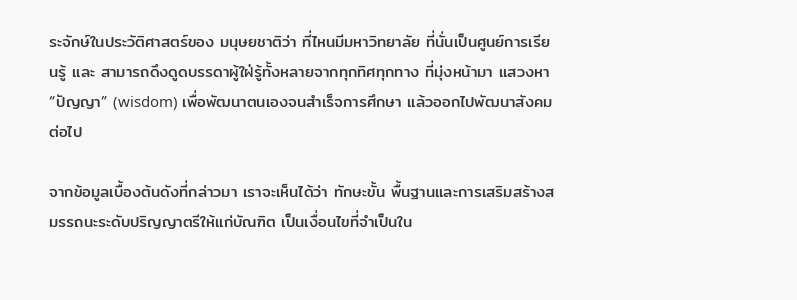ระจักษ์ในประวัติศาสตร์ของ มนุษยชาติว่า ที่ไหนมีมหาวิทยาลัย ที่นั่นเป็นศูนย์การเรียนรู้ และ สามารถดึงดูดบรรดาผู้ใฝ่รู้ทั้งหลายจากทุกทิศทุกทาง ที่มุ่งหน้ามา แสวงหา “ปัญญา” (wisdom) เพื่อพัฒนาตนเองจนสำเร็จการศึกษา แล้วออกไปพัฒนาสังคมต่อไป

จากข้อมูลเบื้องต้นดังที่กล่าวมา เราจะเห็นได้ว่า ทักษะขั้น พื้นฐานและการเสริมสร้างสมรรถนะระดับปริญญาตรีให้แก่บัณฑิต เป็นเงื่อนไขที่จำเป็นใน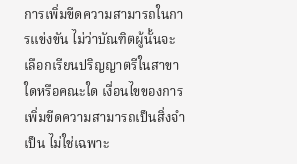การเพิ่มขีดความสามารถในการแข่งขัน ไม่ว่าบัณฑิตผู้นั้นจะเลือกเรียนปริญญาตรีในสาขาใดหรือคณะใด เงื่อนไขของการเพิ่มขีดความสามารถเป็นสิ่งจำเป็น ไม่ใช่เฉพาะ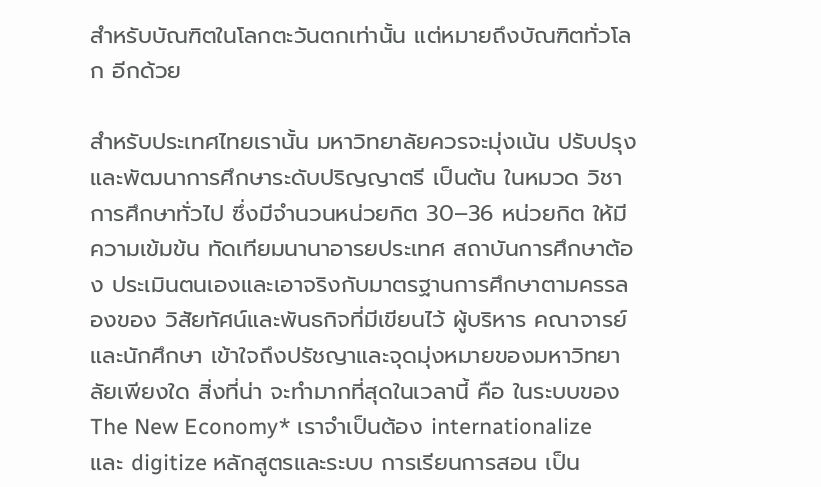สำหรับบัณฑิตในโลกตะวันตกเท่านั้น แต่หมายถึงบัณฑิตทั่วโลก อีกด้วย

สำหรับประเทศไทยเรานั้น มหาวิทยาลัยควรจะมุ่งเน้น ปรับปรุง และพัฒนาการศึกษาระดับปริญญาตรี เป็นต้น ในหมวด วิชาการศึกษาทั่วไป ซึ่งมีจำนวนหน่วยกิต 30–36 หน่วยกิต ให้มี ความเข้มข้น ทัดเทียมนานาอารยประเทศ สถาบันการศึกษาต้อง ประเมินตนเองและเอาจริงกับมาตรฐานการศึกษาตามครรลองของ วิสัยทัศน์และพันธกิจที่มีเขียนไว้ ผู้บริหาร คณาจารย์และนักศึกษา เข้าใจถึงปรัชญาและจุดมุ่งหมายของมหาวิทยาลัยเพียงใด สิ่งที่น่า จะทำมากที่สุดในเวลานี้ คือ ในระบบของ The New Economy* เราจำเป็นต้อง internationalize และ digitize หลักสูตรและระบบ การเรียนการสอน เป็น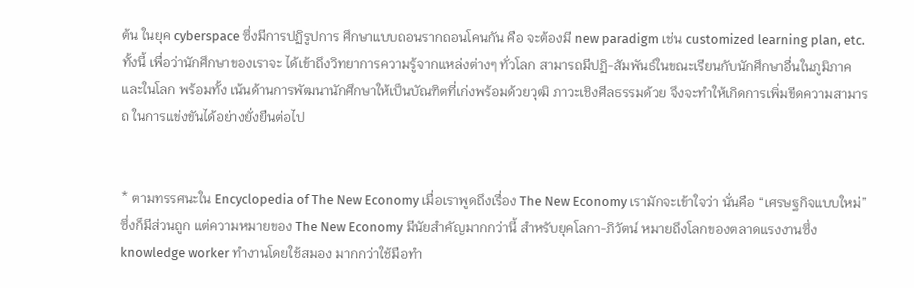ต้น ในยุค cyberspace ซึ่งมีการปฏิรูปการ ศึกษาแบบถอนรากถอนโคนกัน คือ จะต้องมี new paradigm เช่น customized learning plan, etc. ทั้งนี้ เพื่อว่านักศึกษาของเราจะ ได้เข้าถึงวิทยาการความรู้จากแหล่งต่างๆ ทั่วโลก สามารถมีปฏิ-สัมพันธ์ในขณะเรียนกับนักศึกษาอื่นในภูมิภาคและในโลก พร้อมทั้ง เน้นด้านการพัฒนานักศึกษาให้เป็นบัณฑิตที่เก่งพร้อมด้วยวุฒิ ภาวะเชิงศีลธรรมด้วย จึงจะทำให้เกิดการเพิ่มขีดความสามารถ ในการแข่งขันได้อย่างยั่งยืนต่อไป


* ตามทรรศนะใน Encyclopedia of The New Economy เมื่อเราพูดถึงเรื่อง The New Economy เรามักจะเข้าใจว่า นั่นคือ “เศรษฐกิจแบบใหม่” ซึ่งก็มีส่วนถูก แต่ความหมายของ The New Economy มีนัยสำคัญมากกว่านี้ สำหรับยุคโลกา-ภิวัตน์ หมายถึงโลกของตลาดแรงงานซึ่ง knowledge worker ทำงานโดยใช้สมอง มากกว่าใช้มือทำ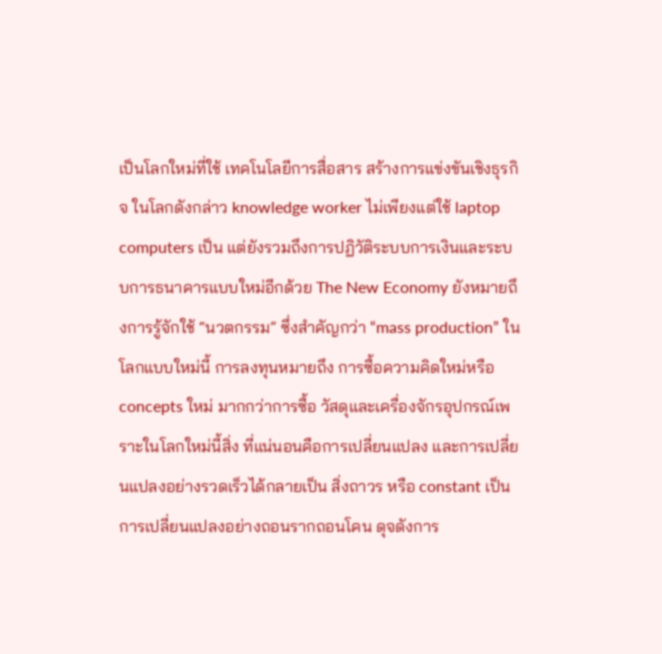เป็นโลกใหม่ที่ใช้ เทคโนโลยีการสื่อสาร สร้างการแข่งขันเชิงธุรกิจ ในโลกดังกล่าว knowledge worker ไม่เพียงแต่ใช้ laptop computers เป็น แต่ยังรวมถึงการปฏิวัติระบบการเงินและระบบการธนาคารแบบใหม่อีกด้วย The New Economy ยังหมายถึงการรู้จักใช้ “นวตกรรม” ซึ่งสำคัญกว่า “mass production” ในโลกแบบใหม่นี้ การลงทุนหมายถึง การซื้อความคิดใหม่หรือ concepts ใหม่ มากกว่าการซื้อ วัสดุและเครื่องจักรอุปกรณ์เพราะในโลกใหม่นี้สิ่ง ที่แน่นอนคือการเปลี่ยนแปลง และการเปลี่ยนแปลงอย่างรวดเร็วได้กลายเป็น สิ่งถาวร หรือ constant เป็นการเปลี่ยนแปลงอย่างถอนรากถอนโคน ดุจดังการ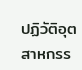ปฏิวัติอุตสาหกรร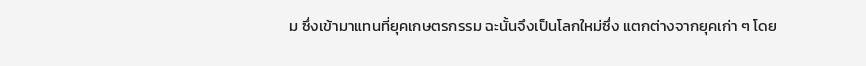ม ซึ่งเข้ามาแทนที่ยุคเกษตรกรรม ฉะนั้นจึงเป็นโลกใหม่ซึ่ง แตกต่างจากยุคเก่า ๆ โดย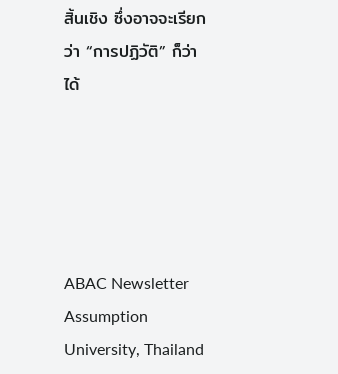สิ้นเชิง ซึ่งอาจจะเรียกว่า “การปฏิวัติ” ก็ว่าได้





ABAC Newsletter Assumption University, Thailand